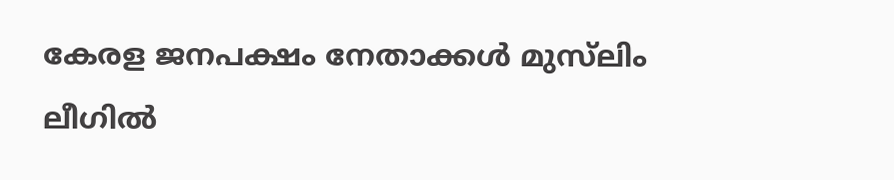കേരള ജനപക്ഷം നേതാക്കള്‍ മുസ്‌ലിം ലീഗില്‍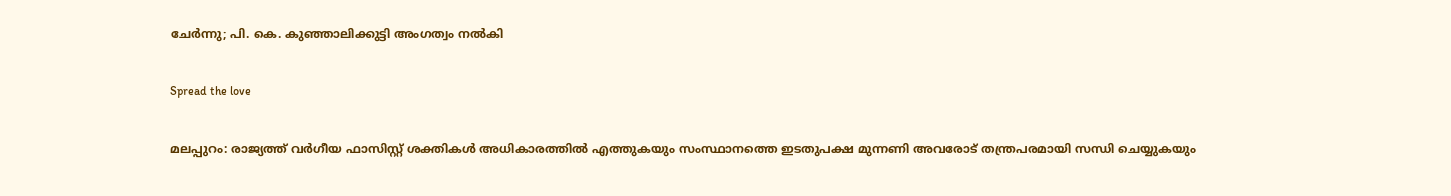ചേര്‍ന്നു; പി. കെ. കുഞ്ഞാലിക്കുട്ടി അംഗത്വം നല്‍കി

Spread the love

മലപ്പുറം: രാജ്യത്ത് വർഗീയ ഫാസിസ്റ്റ് ശക്തികള്‍ അധികാരത്തില്‍ എത്തുകയും സംസ്ഥാനത്തെ ഇടതുപക്ഷ മുന്നണി അവരോട് തന്ത്രപരമായി സന്ധി ചെയ്യുകയും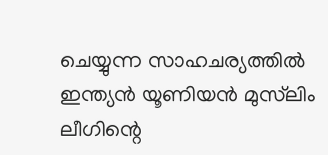ചെയ്യുന്ന സാഹചര്യത്തില്‍ ഇന്ത്യൻ യൂണിയൻ മുസ്‌ലിം ലീഗിന്റെ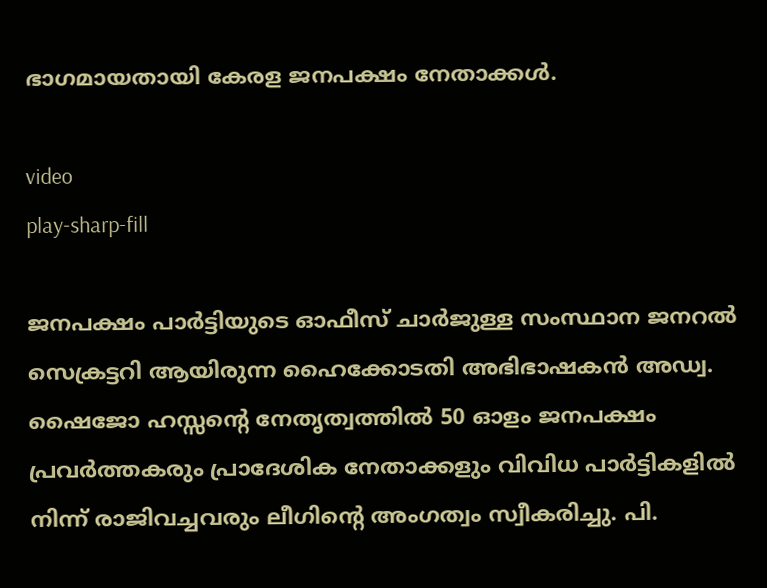ഭാഗമായതായി കേരള ജനപക്ഷം നേതാക്കള്‍.

video
play-sharp-fill

ജനപക്ഷം പാർട്ടിയുടെ ഓഫീസ് ചാർജുള്ള സംസ്ഥാന ജനറല്‍ സെക്രട്ടറി ആയിരുന്ന ഹൈക്കോടതി അഭിഭാഷകൻ അഡ്വ. ഷൈജോ ഹസ്സൻ്റെ നേതൃത്വത്തില്‍ 50 ഓളം ജനപക്ഷം പ്രവർത്തകരും പ്രാദേശിക നേതാക്കളും വിവിധ പാർട്ടികളില്‍ നിന്ന് രാജിവച്ചവരും ലീഗിന്റെ അംഗത്വം സ്വീകരിച്ചു. പി.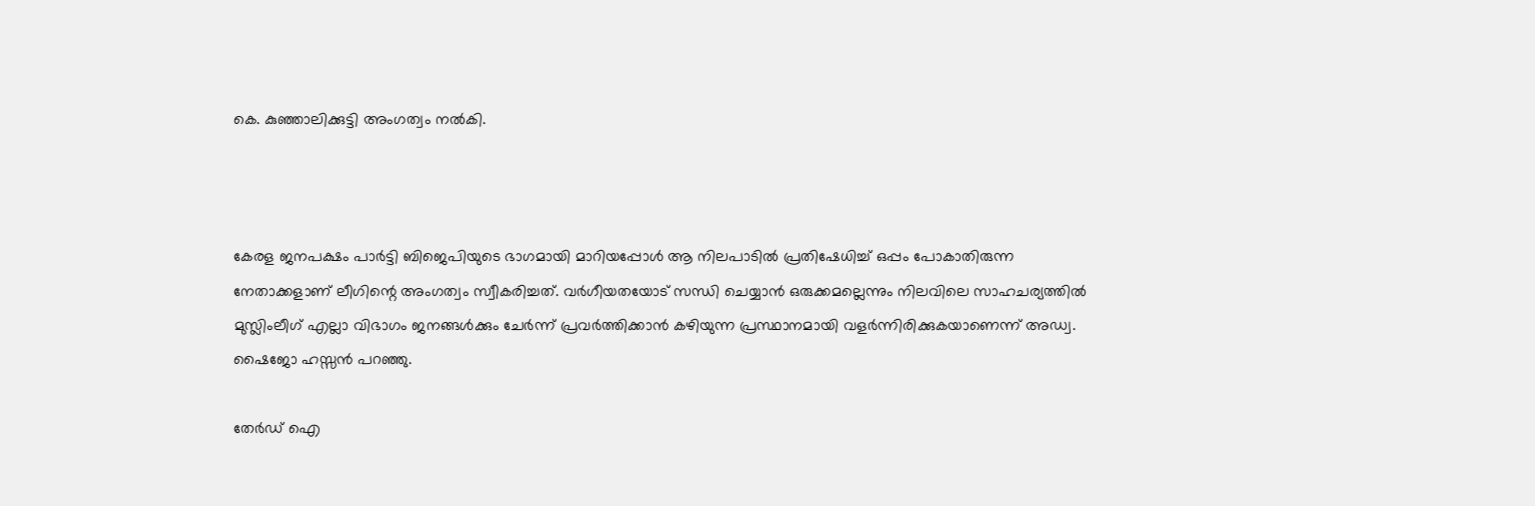കെ. കുഞ്ഞാലിക്കുട്ടി അംഗത്വം നല്‍കി.



കേരള ജനപക്ഷം പാർട്ടി ബിജെപിയുടെ ഭാഗമായി മാറിയപ്പോള്‍ ആ നിലപാടില്‍ പ്രതിഷേധിച്ച്‌ ഒപ്പം പോകാതിരുന്ന നേതാക്കളാണ് ലീഗിന്റെ അംഗത്വം സ്വീകരിച്ചത്. വർഗീയതയോട് സന്ധി ചെയ്യാൻ ഒരുക്കമല്ലെന്നും നിലവിലെ സാഹചര്യത്തില്‍ മുസ്ലിംലീഗ് എല്ലാ വിഭാഗം ജനങ്ങള്‍ക്കും ചേർന്ന് പ്രവർത്തിക്കാൻ കഴിയുന്ന പ്രസ്ഥാനമായി വളർന്നിരിക്കുകയാണെന്ന് അഡ്വ. ഷൈജോ ഹസ്സൻ പറഞ്ഞു.

തേർഡ് ഐ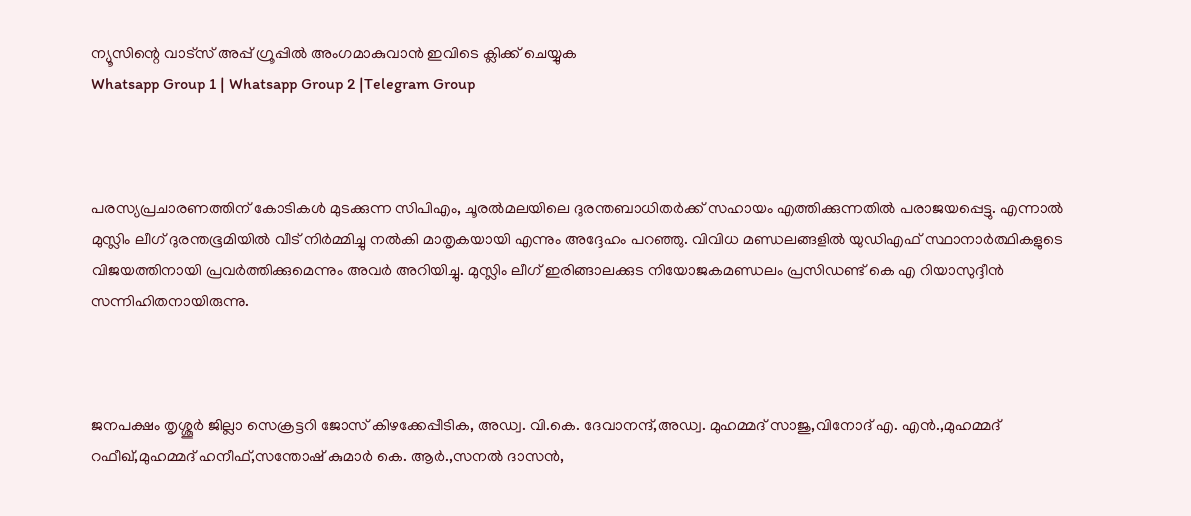ന്യൂസിന്റെ വാട്സ് അപ്പ് ഗ്രൂപ്പിൽ അംഗമാകുവാൻ ഇവിടെ ക്ലിക്ക് ചെയ്യുക
Whatsapp Group 1 | Whatsapp Group 2 |Telegram Group



പരസ്യപ്രചാരണത്തിന് കോടികള്‍ മുടക്കുന്ന സിപിഎം, ചൂരല്‍മലയിലെ ദുരന്തബാധിതർക്ക് സഹായം എത്തിക്കുന്നതില്‍ പരാജയപ്പെട്ടു. എന്നാല്‍ മുസ്ലിം ലീഗ് ദുരന്തഭൂമിയില്‍ വീട് നിർമ്മിച്ചു നല്‍കി മാതൃകയായി എന്നും അദ്ദേഹം പറഞ്ഞു. വിവിധ മണ്ഡലങ്ങളില്‍ യുഡിഎഫ് സ്ഥാനാർത്ഥികളുടെ വിജയത്തിനായി പ്രവർത്തിക്കുമെന്നും അവർ അറിയിച്ചു. മുസ്ലിം ലീഗ് ഇരിങ്ങാലക്കുട നിയോജകമണ്ഡലം പ്രസിഡണ്ട് കെ എ റിയാസുദ്ദീൻ സന്നിഹിതനായിരുന്നു.



ജനപക്ഷം തൃശ്ശൂർ ജില്ലാ സെക്രട്ടറി ജോസ് കിഴക്കേപ്പീടിക, അഡ്വ. വി.കെ. ദേവാനന്ദ്,അഡ്വ. മുഹമ്മദ് സാജു,വിനോദ് എ. എൻ.,മുഹമ്മദ് റഫീഖ്,മുഹമ്മദ് ഹനീഫ്,സന്തോഷ് കുമാർ കെ. ആർ.,സനല്‍ ദാസൻ,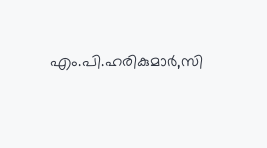എം.പി.ഹരികുമാർ,സി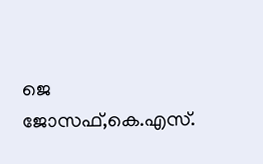ജെ ജോസഫ്,കെ.എസ്.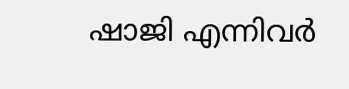ഷാജി എന്നിവർ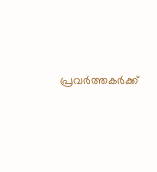പ്രവർത്തകർക്ക്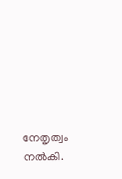നേതൃത്വം നല്‍കി.